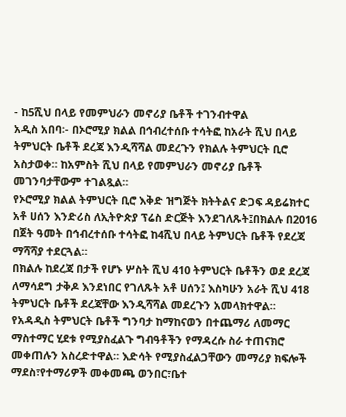- ከ5ሺህ በላይ የመምህራን መኖሪያ ቤቶች ተገንብተዋል
አዲስ አበባ፡- በኦሮሚያ ክልል በኅብረተሰቡ ተሳትፎ ከአራት ሺህ በላይ ትምህርት ቤቶች ደረጃ እንዲሻሻል መደረጉን የክልሉ ትምህርት ቢሮ አስታወቀ። ከአምስት ሺህ በላይ የመምህራን መኖሪያ ቤቶች መገንባታቸውም ተገልጿል።
የኦሮሚያ ክልል ትምህርት ቢሮ እቅድ ዝግጅት ክትትልና ድጋፍ ዳይሬክተር አቶ ሀሰን እንድሪስ ለኢትዮጵያ ፕሬስ ድርጅት እንደገለጹት፤በክልሉ በ2016 በጀት ዓመት በኅብረተሰቡ ተሳትፎ ከ4ሺህ በላይ ትምህርት ቤቶች የደረጃ ማሻሻያ ተደርጓል።
በክልሉ ከደረጃ በታች የሆኑ ሦስት ሺህ 410 ትምህርት ቤቶችን ወደ ደረጃ ለማሳደግ ታቅዶ እንደነበር የገለጹት አቶ ሀሰን፤ እስካሁን አራት ሺህ 418 ትምህርት ቤቶች ደረጃቸው እንዲሻሻል መደረጉን አመላክተዋል።
የአዳዲስ ትምህርት ቤቶች ግንባታ ከማከናወን በተጨማሪ ለመማር ማስተማር ሂደቱ የሚያስፈልጉ ግብዓቶችን የማዳረሱ ስራ ተጠናክሮ መቀጠሉን አስረድተዋል። እድሳት የሚያስፈልጋቸውን መማሪያ ክፍሎች ማደስ፣የተማሪዎች መቀመጫ ወንበር፣ቤተ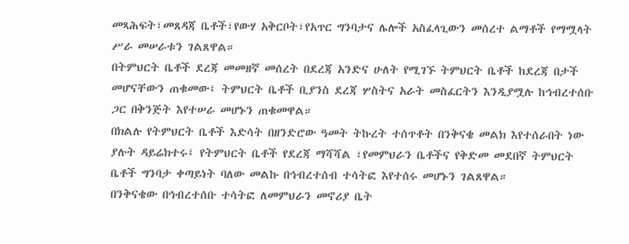መጻሕፍት፣መጸዳጃ ቤቶች፣የውሃ አቅርቦት፣የአጥር ግንባታና ሌሎች አስፈላጊውን መሰረተ ልማቶች የማሟላት ሥራ መሠራቱን ገልጸዋል።
በትምህርት ቤቶች ደረጃ መመዘኛ መሰረት በደረጃ አንድና ሁለት የሚገኙ ትምህርት ቤቶች ከደረጃ በታች መሆናቸውን ጠቁመው፤ ትምህርት ቤቶች ቢያንስ ደረጃ ሦስትና አራት መስፈርትን እንዲያሟሉ ከኅብረተሰቡ ጋር በቅንጅት እየተሠራ መሆኑን ጠቁመዋል።
በክልሉ የትምህርት ቤቶች እድሳት በዘንድሮው ዓመት ትኩረት ተሰጥቶት በንቅናቄ መልክ እየተሰራበት ነው ያሉት ዳይሬክተሩ፤ የትምህርት ቤቶች የደረጃ ማሻሻል ፣የመምህራን ቤቶችና የቅድመ መደበኛ ትምህርት ቤቶች ግንባታ ቀጣይነት ባለው መልኩ በኅብረተሰብ ተሳትፎ እየተሰሩ መሆኑን ገልጸዋል።
በንቅናቄው በኅብረተሰቡ ተሳትፎ ለመምህራን መኖሪያ ቤት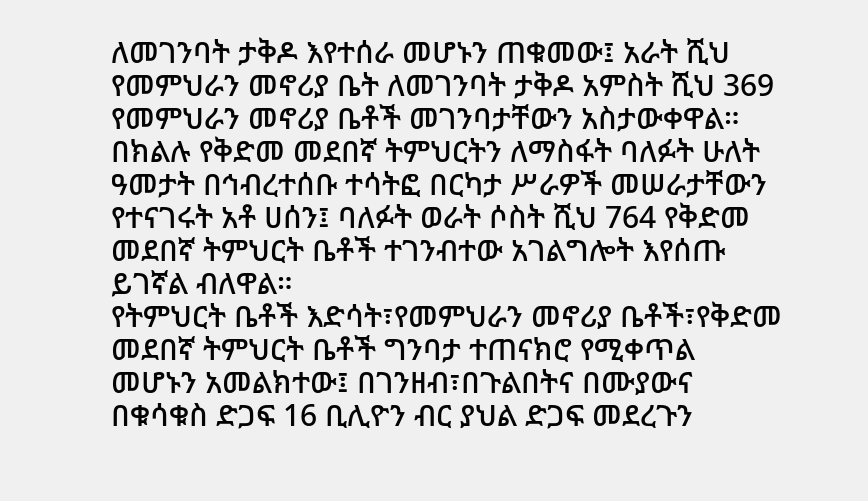ለመገንባት ታቅዶ እየተሰራ መሆኑን ጠቁመው፤ አራት ሺህ የመምህራን መኖሪያ ቤት ለመገንባት ታቅዶ አምስት ሺህ 369 የመምህራን መኖሪያ ቤቶች መገንባታቸውን አስታውቀዋል።
በክልሉ የቅድመ መደበኛ ትምህርትን ለማስፋት ባለፉት ሁለት ዓመታት በኅብረተሰቡ ተሳትፎ በርካታ ሥራዎች መሠራታቸውን የተናገሩት አቶ ሀሰን፤ ባለፉት ወራት ሶስት ሺህ 764 የቅድመ መደበኛ ትምህርት ቤቶች ተገንብተው አገልግሎት እየሰጡ ይገኛል ብለዋል።
የትምህርት ቤቶች እድሳት፣የመምህራን መኖሪያ ቤቶች፣የቅድመ መደበኛ ትምህርት ቤቶች ግንባታ ተጠናክሮ የሚቀጥል መሆኑን አመልክተው፤ በገንዘብ፣በጉልበትና በሙያውና በቁሳቁስ ድጋፍ 16 ቢሊዮን ብር ያህል ድጋፍ መደረጉን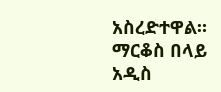አስረድተዋል።
ማርቆስ በላይ
አዲስ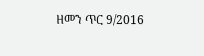ዘመን ጥር 9/2016